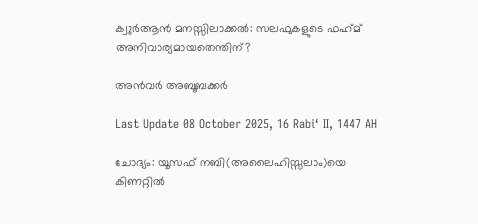ക്വുര്‍ആന്‍ മനസ്സിലാക്കല്‍: സലഫുകളുടെ ഫഹ്‌മ് അനിവാര്യമായതെന്തിന്?

അന്‍വര്‍ അബൂബക്കര്‍

Last Update 08 October 2025, 16 Rabiʻ II, 1447 AH

ചോദ്യം: യൂസഫ് നബി(അലൈഹിസ്സലാം)യെ കിണറ്റില്‍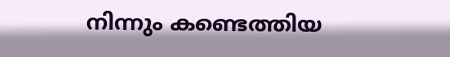നിന്നും കണ്ടെത്തിയ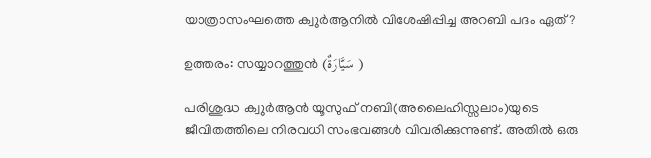യാത്രാസംഘത്തെ ക്വുര്‍ആനില്‍ വിശേഷിപ്പിച്ച അറബി പദം ഏത്?

ഉത്തരം: സയ്യാറത്തുന്‍ (سَيَّارَةٌ )

പരിശുദ്ധ ക്വുര്‍ആന്‍ യൂസുഫ് നബി(അലൈഹിസ്സലാം)യുടെ ജീവിതത്തിലെ നിരവധി സംഭവങ്ങള്‍ വിവരിക്കുന്നുണ്ട്. അതില്‍ ഒരു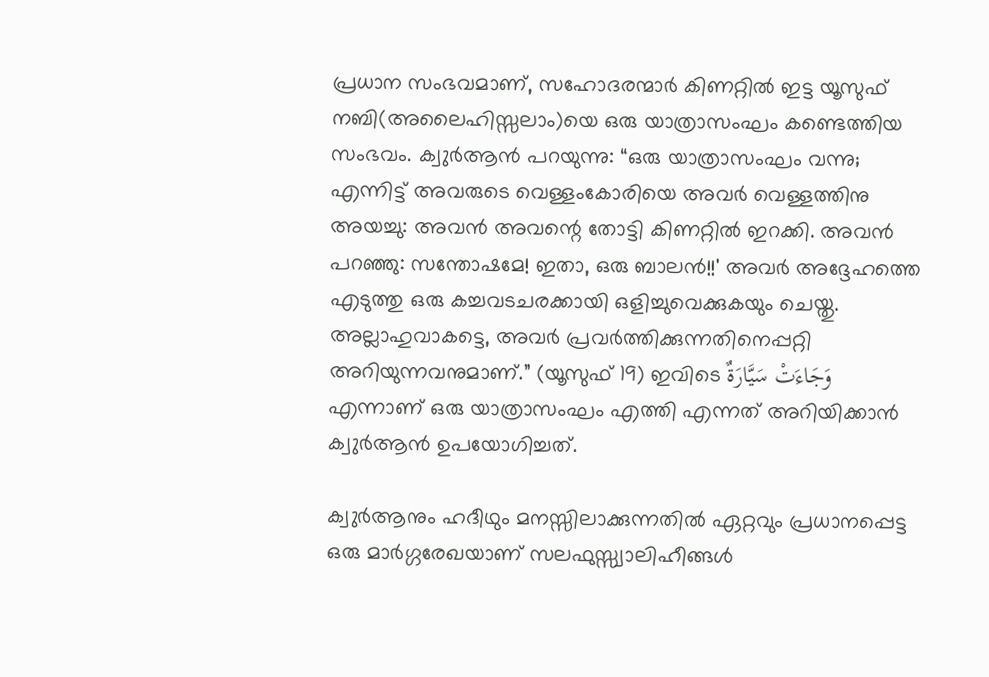പ്രധാന സംഭവമാണ്, സഹോദരന്മാര്‍ കിണറ്റില്‍ ഇട്ട യൂസുഫ് നബി(അലൈഹിസ്സലാം)യെ ഒരു യാത്രാസംഘം കണ്ടെത്തിയ സംഭവം. ക്വുര്‍ആന്‍ പറയുന്നു: “ഒരു യാത്രാസംഘം വന്നു; എന്നിട്ട് അവരുടെ വെള്ളംകോരിയെ അവര്‍ വെള്ളത്തിനു അയച്ചു: അവന്‍ അവന്റെ തോട്ടി കിണറ്റില്‍ ഇറക്കി. അവന്‍ പറഞ്ഞു: സന്തോഷമേ! ഇതാ, ഒരു ബാലന്‍!!' അവര്‍ അദ്ദേഹത്തെ എടുത്തു ഒരു കച്ചവടചരക്കായി ഒളിച്ചുവെക്കുകയും ചെയ്തു. അല്ലാഹുവാകട്ടെ, അവര്‍ പ്രവര്‍ത്തിക്കുന്നതിനെപ്പറ്റി അറിയുന്നവനുമാണ്.” (യൂസുഫ് 19) ഇവിടെ وَجَاءَتْ سَيَّارَةٌ എന്നാണ് ഒരു യാത്രാസംഘം എത്തി എന്നത് അറിയിക്കാന്‍ ക്വുര്‍ആന്‍ ഉപയോഗിച്ചത്.

ക്വുര്‍ആനും ഹദീഥും മനസ്സിലാക്കുന്നതില്‍ ഏറ്റവും പ്രധാനപ്പെട്ട ഒരു മാര്‍ഗ്ഗരേഖയാണ് സലഫുസ്സ്വാലിഹീങ്ങള്‍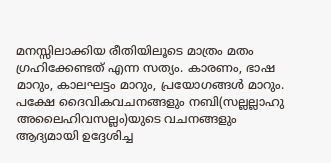മനസ്സിലാക്കിയ രീതിയിലൂടെ മാത്രം മതം ഗ്രഹിക്കേണ്ടത് എന്ന സത്യം. കാരണം, ഭാഷ മാറും, കാലഘട്ടം മാറും, പ്രയോഗങ്ങള്‍ മാറും. പക്ഷേ ദൈവികവചനങ്ങളും നബി(സല്ലല്ലാഹു അലൈഹിവസല്ലം)യുടെ വചനങ്ങളും ആദ്യമായി ഉദ്ദേശിച്ച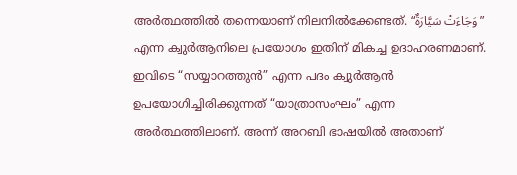അര്‍ത്ഥത്തില്‍ തന്നെയാണ് നിലനില്‍ക്കേണ്ടത്. “وَجَاءَتْ سَيَّارَةٌ” എന്ന ക്വുര്‍ആനിലെ പ്രയോഗം ഇതിന് മികച്ച ഉദാഹരണമാണ്. ഇവിടെ “സയ്യാറത്തുന്‍” എന്ന പദം ക്വുര്‍ആന്‍ ഉപയോഗിച്ചിരിക്കുന്നത് “യാത്രാസംഘം” എന്ന അര്‍ത്ഥത്തിലാണ്. അന്ന് അറബി ഭാഷയില്‍ അതാണ്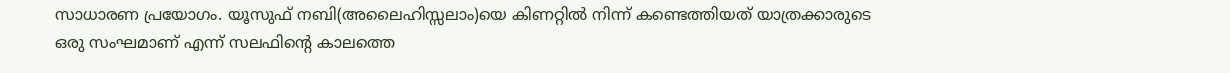സാധാരണ പ്രയോഗം. യൂസുഫ് നബി(അലൈഹിസ്സലാം)യെ കിണറ്റില്‍ നിന്ന് കണ്ടെത്തിയത് യാത്രക്കാരുടെ ഒരു സംഘമാണ് എന്ന് സലഫിന്റെ കാലത്തെ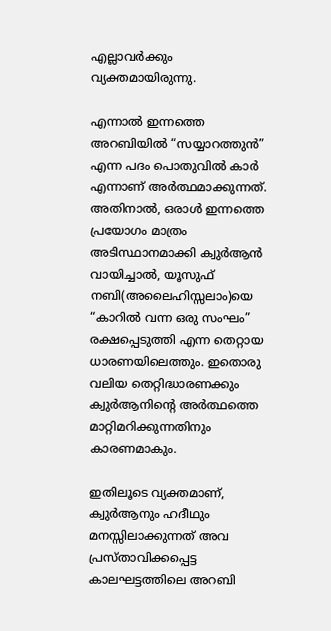എല്ലാവര്‍ക്കും വ്യക്തമായിരുന്നു.

എന്നാല്‍ ഇന്നത്തെ അറബിയില്‍ “സയ്യാറത്തുന്‍” എന്ന പദം പൊതുവില്‍ കാര്‍ എന്നാണ് അര്‍ത്ഥമാക്കുന്നത്. അതിനാല്‍, ഒരാള്‍ ഇന്നത്തെ പ്രയോഗം മാത്രം അടിസ്ഥാനമാക്കി ക്വുര്‍ആന്‍ വായിച്ചാല്‍, യൂസുഫ് നബി(അലൈഹിസ്സലാം)യെ “കാറില്‍ വന്ന ഒരു സംഘം” രക്ഷപ്പെടുത്തി എന്ന തെറ്റായ ധാരണയിലെത്തും. ഇതൊരു വലിയ തെറ്റിദ്ധാരണക്കും ക്വുര്‍ആനിന്റെ അര്‍ത്ഥത്തെ മാറ്റിമറിക്കുന്നതിനും കാരണമാകും.

ഇതിലൂടെ വ്യക്തമാണ്, ക്വുര്‍ആനും ഹദീഥും മനസ്സിലാക്കുന്നത് അവ പ്രസ്താവിക്കപ്പെട്ട കാലഘട്ടത്തിലെ അറബി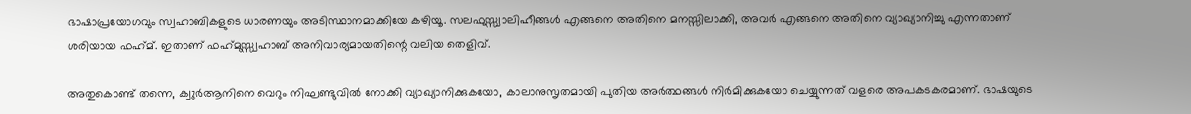ഭാഷാപ്രയോഗവും സ്വഹാബികളുടെ ധാരണയും അടിസ്ഥാനമാക്കിയേ കഴിയൂ. സലഫുസ്സ്വാലിഹീങ്ങള്‍ എങ്ങനെ അതിനെ മനസ്സിലാക്കി, അവര്‍ എങ്ങനെ അതിനെ വ്യാഖ്യാനിച്ചു എന്നതാണ് ശരിയായ ഫഹ്‌മ്. ഇതാണ് ഫഹ്‌മുസ്സ്വഹാബ് അനിവാര്യമായതിന്റെ വലിയ തെളിവ്.

അതുകൊണ്ട് തന്നെ, ക്വുര്‍ആനിനെ വെറും നിഘണ്ടുവില്‍ നോക്കി വ്യാഖ്യാനിക്കുകയോ, കാലാനുസൃതമായി പുതിയ അര്‍ത്ഥങ്ങള്‍ നിര്‍മിക്കുകയോ ചെയ്യുന്നത് വളരെ അപകടകരമാണ്. ഭാഷയുടെ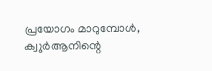പ്രയോഗം മാറുമ്പോള്‍, ക്വുര്‍ആനിന്റെ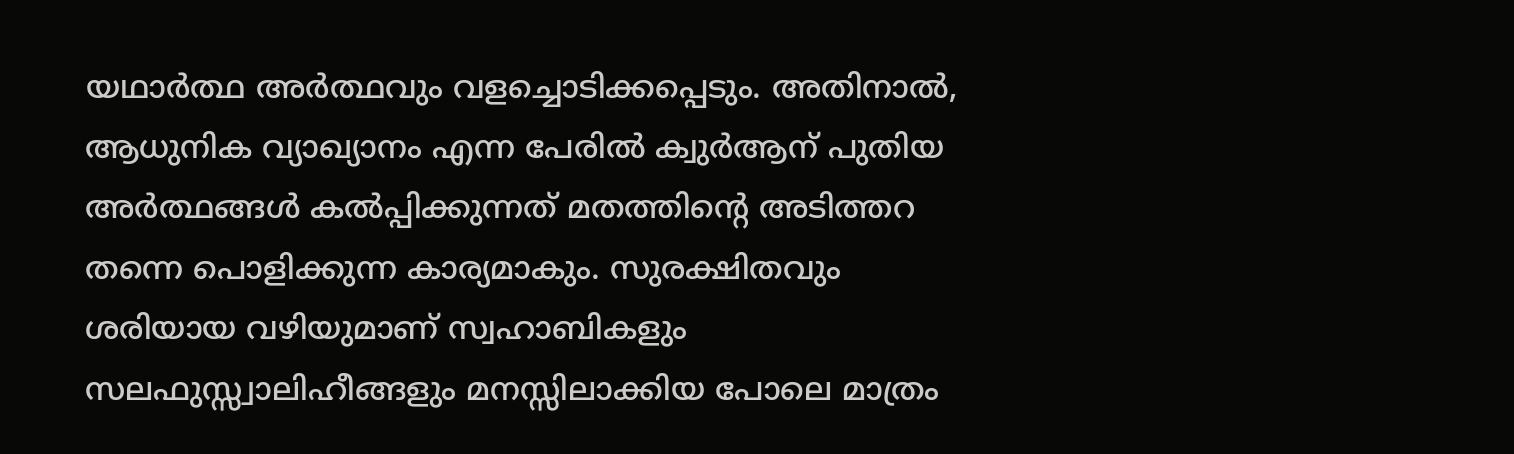യഥാര്‍ത്ഥ അര്‍ത്ഥവും വളച്ചൊടിക്കപ്പെടും. അതിനാല്‍, ആധുനിക വ്യാഖ്യാനം എന്ന പേരില്‍ ക്വുര്‍ആന് പുതിയ അര്‍ത്ഥങ്ങള്‍ കല്‍പ്പിക്കുന്നത് മതത്തിന്റെ അടിത്തറ തന്നെ പൊളിക്കുന്ന കാര്യമാകും. സുരക്ഷിതവും ശരിയായ വഴിയുമാണ് സ്വഹാബികളും സലഫുസ്സ്വാലിഹീങ്ങളും മനസ്സിലാക്കിയ പോലെ മാത്രം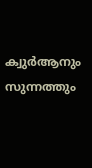ക്വുര്‍ആനും സുന്നത്തും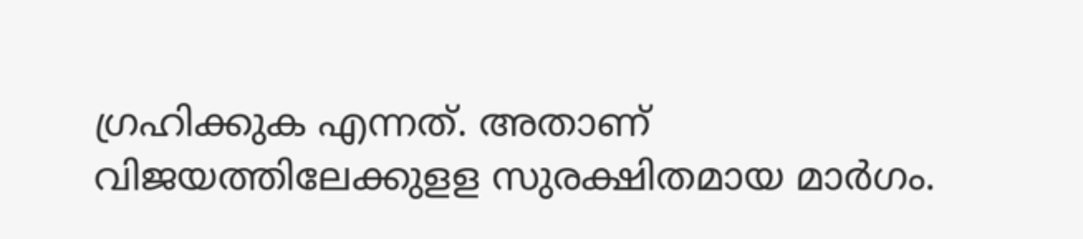ഗ്രഹിക്കുക എന്നത്. അതാണ് വിജയത്തിലേക്കുളള സുരക്ഷിതമായ മാര്‍ഗം.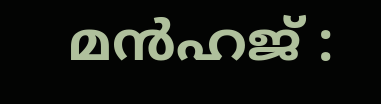മന്‍ഹജ് :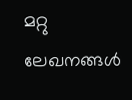മറ്റു ലേഖനങ്ങൾ